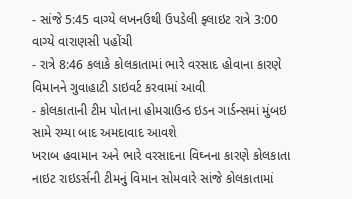- સાંજે 5:45 વાગ્યે લખનઉથી ઉપડેલી ફ્લાઇટ રાત્રે 3:00 વાગ્યે વારાણસી પહોંચી
- રાત્રે 8:46 કલાકે કોલકાતામાં ભારે વરસાદ હોવાના કારણે વિમાનને ગુવાહાટી ડાઇવર્ટ કરવામાં આવી
- કોલકાતાની ટીમ પોતાના હોમગ્રાઉન્ડ ઇડન ગાર્ડન્સમાં મુંબઇ સામે રમ્યા બાદ અમદાવાદ આવશે
ખરાબ હવામાન અને ભારે વરસાદના વિઘ્નના કારણે કોલકાતા નાઇટ રાઇડર્સની ટીમનું વિમાન સોમવારે સાંજે કોલકાતામાં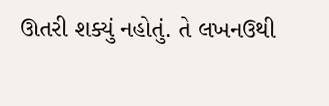ઊતરી શક્યું નહોતું. તે લખનઉથી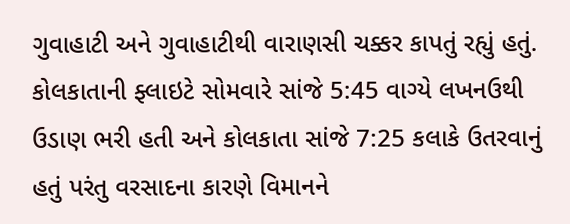ગુવાહાટી અને ગુવાહાટીથી વારાણસી ચક્કર કાપતું રહ્યું હતું. કોલકાતાની ફ્લાઇટે સોમવારે સાંજે 5:45 વાગ્યે લખનઉથી ઉડાણ ભરી હતી અને કોલકાતા સાંજે 7:25 કલાકે ઉતરવાનું હતું પરંતુ વરસાદના કારણે વિમાનને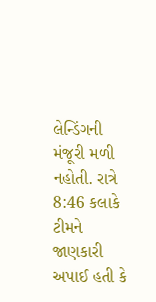લેન્ડિંગની મંજૂરી મળી નહોતી. રાત્રે 8:46 કલાકે ટીમને જાણકારી અપાઈ હતી કે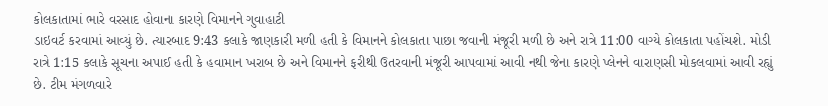કોલકાતામાં ભારે વરસાદ હોવાના કારણે વિમાનને ગુવાહાટી
ડાઇવર્ટ કરવામાં આવ્યું છે. ત્યારબાદ 9:43 કલાકે જાણકારી મળી હતી કે વિમાનને કોલકાતા પાછા જવાની મંજૂરી મળી છે અને રાત્રે 11:00 વાગ્યે કોલકાતા પહોંચશે. મોડી રાત્રે 1:15 કલાકે સૂચના અપાઈ હતી કે હવામાન ખરાબ છે અને વિમાનને ફરીથી ઉતરવાની મંજૂરી આપવામાં આવી નથી જેના કારણે પ્લેનને વારાણસી મોકલવામાં આવી રહ્યું છે. ટીમ મંગળવારે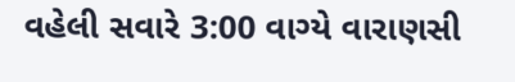વહેલી સવારે 3:00 વાગ્યે વારાણસી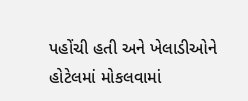પહોંચી હતી અને ખેલાડીઓને હોટેલમાં મોકલવામાં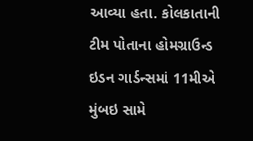આવ્યા હતા. કોલકાતાની ટીમ પોતાના હોમગ્રાઉન્ડ ઇડન ગાર્ડન્સમાં 11મીએ મુંબઇ સામે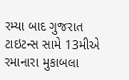રમ્યા બાદ ગુજરાત ટાઇટન્સ સામે 13મીએ રમાનારા મુકાબલા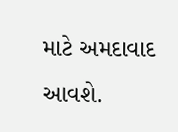માટે અમદાવાદ આવશે.